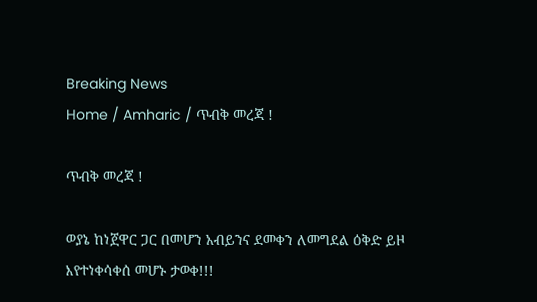Breaking News
Home / Amharic / ጥብቅ መረጃ !

ጥብቅ መረጃ !

ወያኔ ከነጀዋር ጋር በመሆን አብይንና ደመቀን ለመግደል ዕቅድ ይዞ እየተነቀሳቀሰ መሆኑ ታወቀ!!!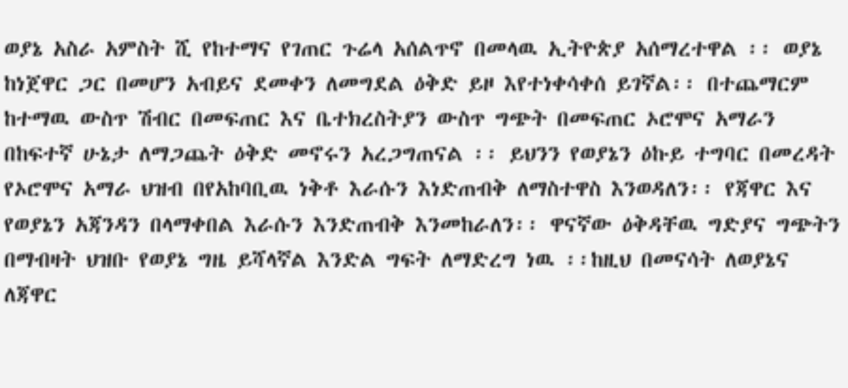ወያኔ አስራ አምስት ሺ የከተማና የገጠር ጉሬላ አሰልጥኖ በመላዉ ኢትዮጵያ አሰማረተዋል ፡፡ ወያኔ ከነጀዋር ጋር በመሆን አብይና ደመቀን ለመግደል ዕቅድ ይዞ እየተነቀሳቀሰ ይገኛል፡፡ በተጨማርም ከተማዉ ውስጥ ሽብር በመፍጠር እና ቤተክረስትያን ውስጥ ግጭት በመፍጠር ኦሮሞና አማራን በከፍተኛ ሁኔታ ለማጋጨት ዕቅድ መኖሩን አረጋግጠናል ፡፡ ይህንን የወያኔን ዕኩይ ተግባር በመረዳት የኦሮሞና አማራ ህዝብ በየአከባቢዉ ነቅቶ እራሱን እነድጠብቅ ለማስተዋስ እንወዳለን፡፡ የጃዋር እና የወያኔን አጃንዳን በላማቀበል እራሱን እንድጠብቅ እንመከራለን፡፡ ዋናኛው ዕቅዳቸዉ ግድያና ግጭትን በማብዛት ህዝቡ የወያኔ ግዜ ይሻላኛል እንድል ግፍት ለማድረግ ነዉ ፡፡ከዚህ በመናሳት ለወያኔና ለጃዋር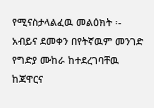የሚናስታላልፈዉ መልዕክት ፡-
አብይና ደመቀን በየትኛዉም መንገድ የግድያ ሙከራ ከተደረገባቸዉ ከጃዋርና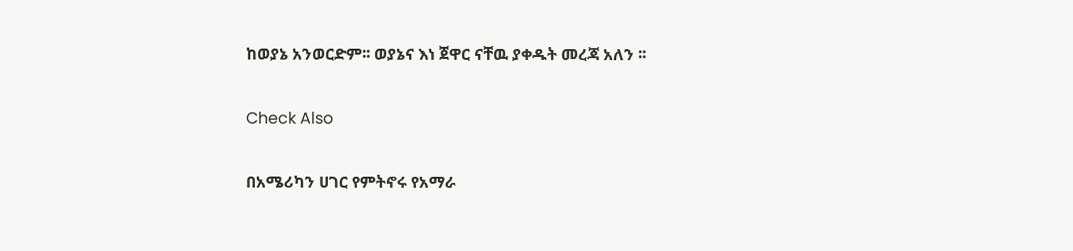ከወያኔ አንወርድም፡፡ ወያኔና እነ ጀዋር ናቸዉ ያቀዱት መረጃ አለን ፡፡

Check Also

በአሜሪካን ሀገር የምትኖሩ የአማራ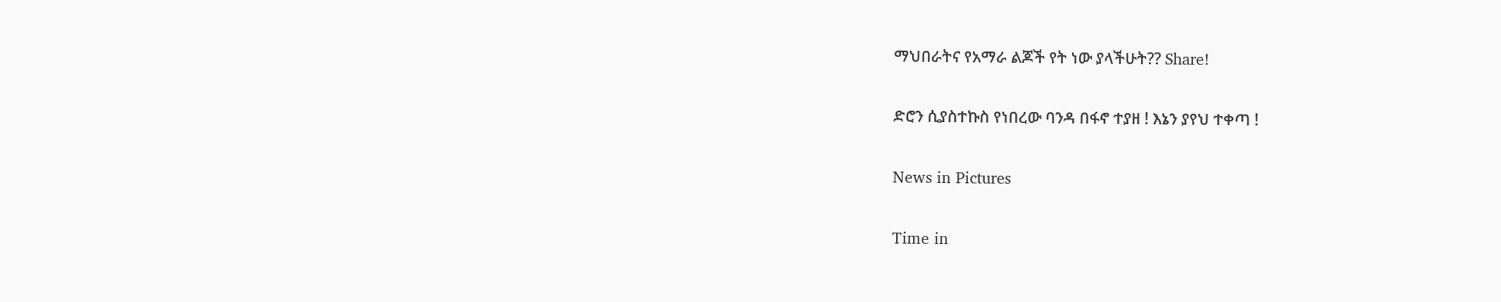ማህበራትና የአማራ ልጆች የት ነው ያላችሁት?? Share!

ድሮን ሲያስተኩስ የነበረው ባንዳ በፋኖ ተያዘ ! እኔን ያየህ ተቀጣ !

News in Pictures

Time in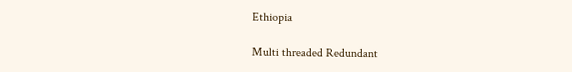Ethiopia

Multi threaded Redundant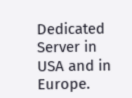Dedicated Server in USA and in Europe.